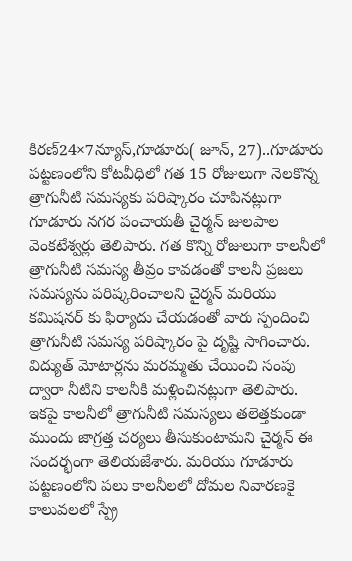కిరణ్24×7న్యూస్,గూడూరు( జూన్, 27)..గూడూరు పట్టణంలోని కోటవీధిలో గత 15 రోజులుగా నెలకొన్న త్రాగునీటి సమస్యకు పరిష్కారం చూపినట్లుగా గూడూరు నగర పంచాయతీ చైర్మన్ జులపాల వెంకటేశ్వర్లు తెలిపారు. గత కొన్ని రోజులుగా కాలనీలో త్రాగునీటి సమస్య తీవ్రం కావడంతో కాలనీ ప్రజలు సమస్యను పరిష్కరించాలని చైర్మన్ మరియు కమిషనర్ కు ఫిర్యాదు చేయడంతో వారు స్పందించి త్రాగునీటి సమస్య పరిష్కారం పై దృష్టి సాగించారు. విద్యుత్ మోటార్లను మరమ్మతు చేయించి సంపు ద్వారా నీటిని కాలనీకి మళ్లించినట్లుగా తెలిపారు. ఇకపై కాలనీలో త్రాగునీటి సమస్యలు తలెత్తకుండా ముందు జాగ్రత్త చర్యలు తీసుకుంటామని చైర్మన్ ఈ సందర్భంగా తెలియజేశారు. మరియు గూడూరు పట్టణంలోని పలు కాలనీలలో దోమల నివారణకై కాలువలలో స్ప్రే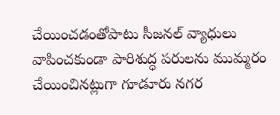చేయించడంతోపాటు సీజనల్ వ్యాధులు వాపించకుండా పారిశుద్ధ పరులను ముమ్మరం చేయించినట్లుగా గూడూరు నగర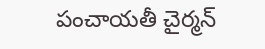పంచాయతీ చైర్మన్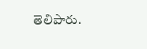తెలిపారు.